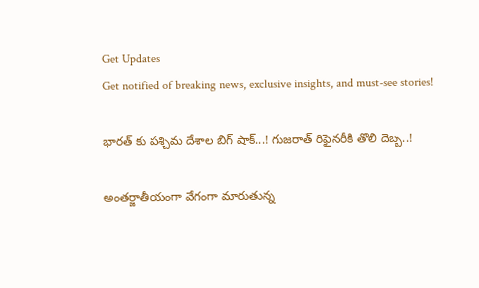Get Updates
Get notified of breaking news, exclusive insights, and must-see stories!

భారత్ కు పశ్చిమ దేశాల బిగ్ షాక్...! గుజరాత్ రిఫైనరీకి తొలి దెబ్బ..!

అంతర్జాతీయంగా వేగంగా మారుతున్న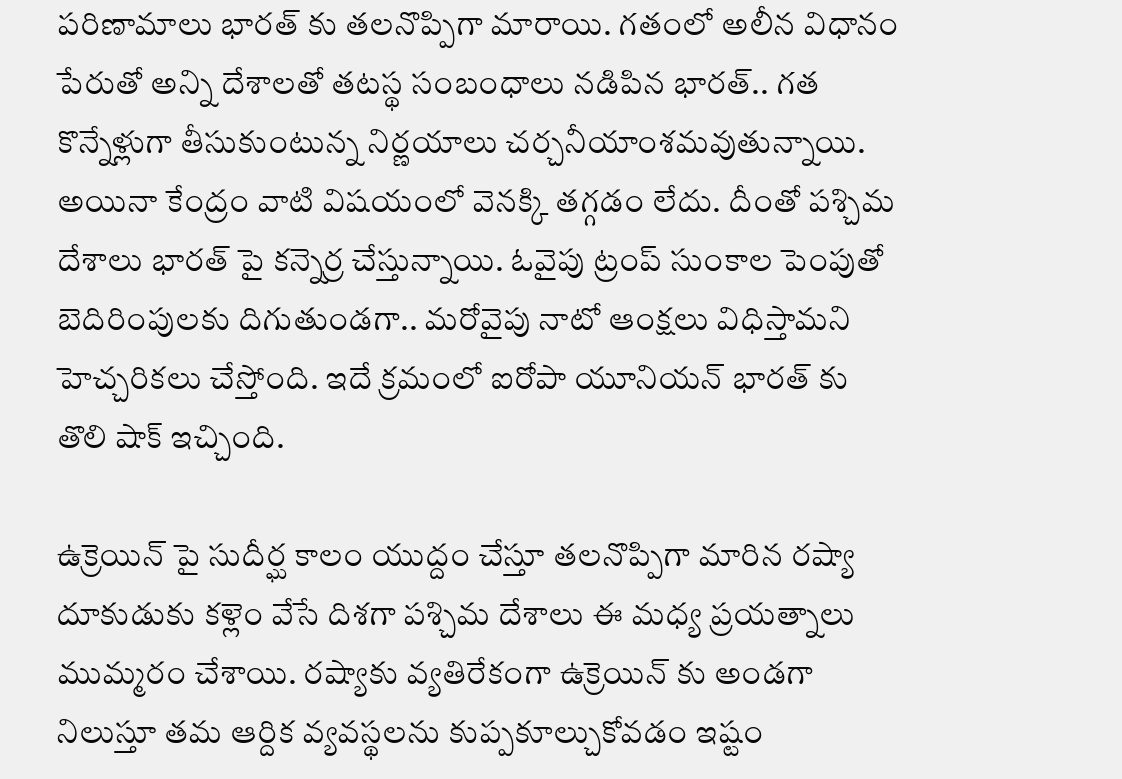పరిణామాలు భారత్ కు తలనొప్పిగా మారాయి. గతంలో అలీన విధానం పేరుతో అన్ని దేశాలతో తటస్థ సంబంధాలు నడిపిన భారత్.. గత కొన్నేళ్లుగా తీసుకుంటున్న నిర్ణయాలు చర్చనీయాంశమవుతున్నాయి. అయినా కేంద్రం వాటి విషయంలో వెనక్కి తగ్గడం లేదు. దీంతో పశ్చిమ దేశాలు భారత్ పై కన్నెర్ర చేస్తున్నాయి. ఓవైపు ట్రంప్ సుంకాల పెంపుతో బెదిరింపులకు దిగుతుండగా.. మరోవైపు నాటో ఆంక్షలు విధిస్తామని హెచ్చరికలు చేస్తోంది. ఇదే క్రమంలో ఐరోపా యూనియన్ భారత్ కు తొలి షాక్ ఇచ్చింది.

ఉక్రెయిన్ పై సుదీర్ఘ కాలం యుద్దం చేస్తూ తలనొప్పిగా మారిన రష్యా దూకుడుకు కళ్లెం వేసే దిశగా పశ్చిమ దేశాలు ఈ మధ్య ప్రయత్నాలు ముమ్మరం చేశాయి. రష్యాకు వ్యతిరేకంగా ఉక్రెయిన్ కు అండగా నిలుస్తూ తమ ఆర్దిక వ్యవస్థలను కుప్పకూల్చుకోవడం ఇష్టం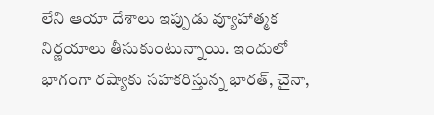లేని ఆయా దేశాలు ఇప్పుడు వ్యూహాత్మక నిర్ణయాలు తీసుకుంటున్నాయి. ఇందులో భాగంగా రష్యాకు సహకరిస్తున్న భారత్, చైనా,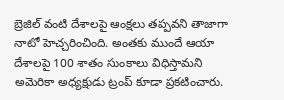బ్రెజిల్ వంటి దేశాలపై ఆంక్షలు తప్పవని తాజాగా నాటో హెచ్చరించింది. అంతకు ముందే ఆయా దేశాలపై 100 శాతం సుంకాలు విధిస్తామని అమెరికా అధ్యక్షుడు ట్రంప్ కూడా ప్రకటించారు.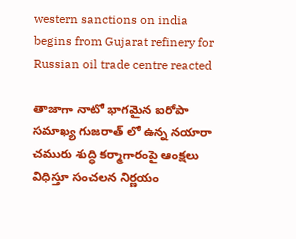western sanctions on india begins from Gujarat refinery for Russian oil trade centre reacted

తాజాగా నాటో భాగమైన ఐరోపా సమాఖ్య గుజరాత్ లో ఉన్న నయారా చమురు శుద్ధి కర్మాగారంపై ఆంక్షలు విధిస్తూ సంచలన నిర్ణయం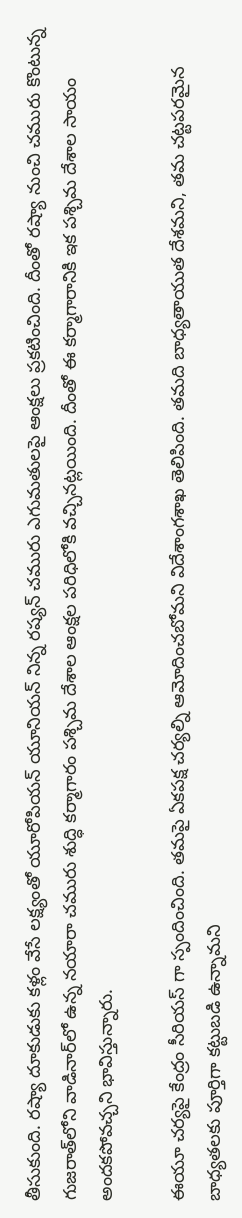తీసుకుంది. రష్యా దూకుడుకు కళ్లం వేసే లక్ష్యంతో యూరోపియన్ యూనియన్ నిన్న రష్యన్ చమురు ఎగుమతులపై ఆంక్షలు ప్రకటించింది. దీంతో రష్యా నుంచి చమురు కొంటున్న గుజరాత్‌లోని వాడినార్‌లో ఉన్న నయారా చమురు శుద్ధి కర్మాగారం పశ్చిమ దేశాల ఆంక్షల పరిధిలోకి వచ్చినట్లయింది. దీంతో ఈ కర్మాగారానికి ఇక పశ్చిమ దేశాల సాయం అందకపోవచ్చని భావిస్తున్నారు.

ఈయూ చర్యపై కేంద్రం సీరియస్ గా స్పందించింది. తమపై ఏకపక్ష చర్యల్ని ఆమోదించబోమని విదేశాంగశాఖ తెలిపింది. తమది బాధ్యతాయుత దేశమని, తమ చట్టపరమైన బాధ్యతలకు పూర్తిగా కట్టుబడి ఉన్నామని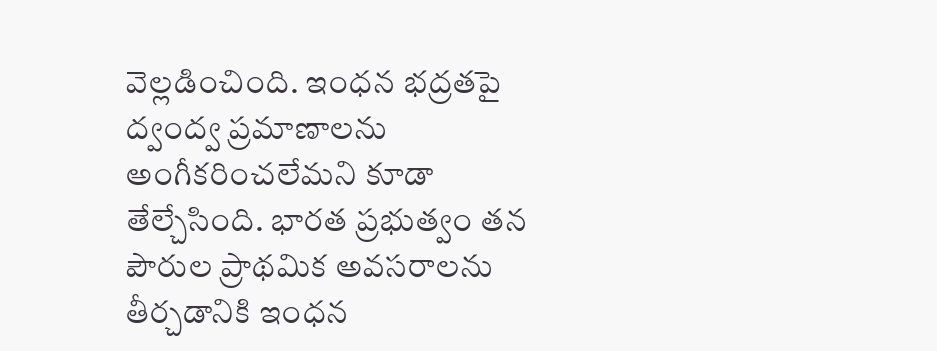వెల్లడించింది. ఇంధన భద్రతపై ద్వంద్వ ప్రమాణాలను అంగీకరించలేమని కూడా తేల్చేసింది. భారత ప్రభుత్వం తన పౌరుల ప్రాథమిక అవసరాలను తీర్చడానికి ఇంధన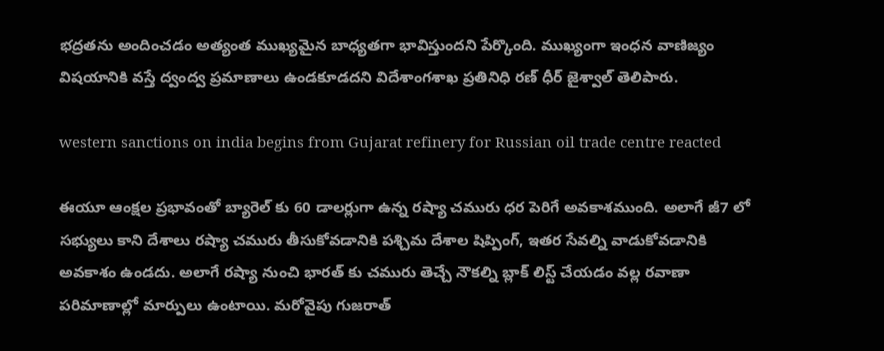భద్రతను అందించడం అత్యంత ముఖ్యమైన బాధ్యతగా భావిస్తుందని పేర్కొంది. ముఖ్యంగా ఇంధన వాణిజ్యం విషయానికి వస్తే ద్వంద్వ ప్రమాణాలు ఉండకూడదని విదేశాంగశాఖ ప్రతినిధి రణ్ ధీర్ జైశ్వాల్ తెలిపారు.

western sanctions on india begins from Gujarat refinery for Russian oil trade centre reacted

ఈయూ ఆంక్షల ప్రభావంతో బ్యారెల్ కు 60 డాలర్లుగా ఉన్న రష్యా చమురు ధర పెరిగే అవకాశముంది. అలాగే జీ7 లో సభ్యులు కాని దేశాలు రష్యా చమురు తీసుకోవడానికి పశ్చిమ దేశాల షిప్పింగ్, ఇతర సేవల్ని వాడుకోవడానికి అవకాశం ఉండదు. అలాగే రష్యా నుంచి భారత్ కు చమురు తెచ్చే నౌకల్ని బ్లాక్ లిస్ట్ చేయడం వల్ల రవాణా పరిమాణాల్లో మార్పులు ఉంటాయి. మరోవైపు గుజరాత్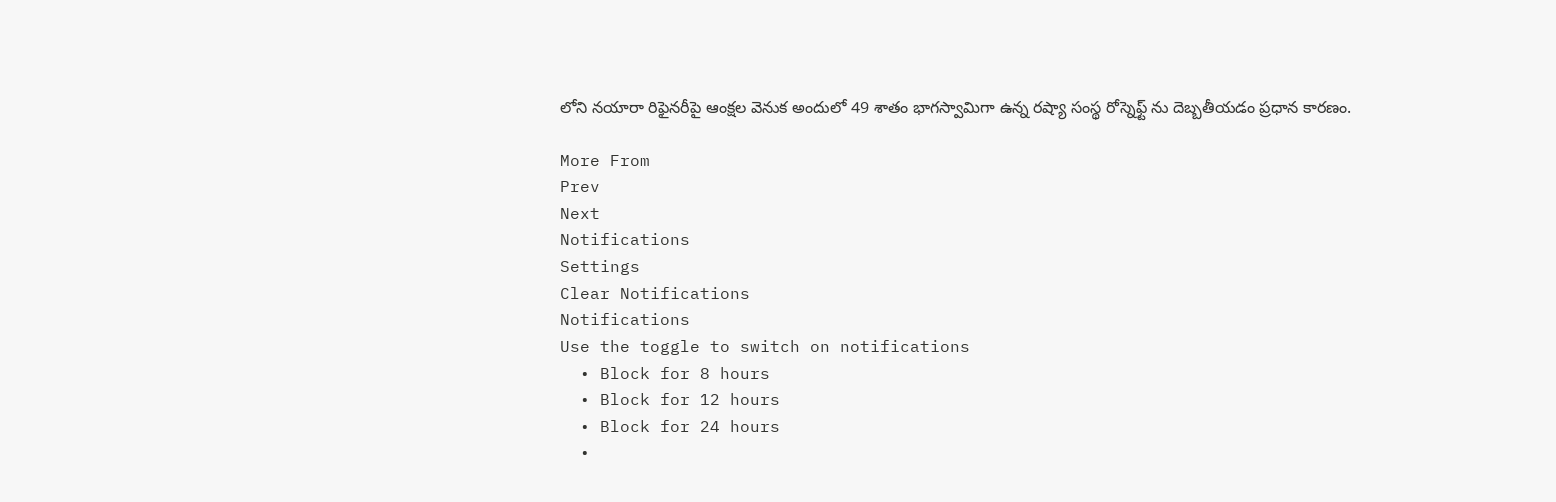లోని నయారా రిఫైనరీపై ఆంక్షల వెనుక అందులో 49 శాతం భాగస్వామిగా ఉన్న రష్యా సంస్థ రోస్నెఫ్ట్ ను దెబ్బతీయడం ప్రధాన కారణం.

More From
Prev
Next
Notifications
Settings
Clear Notifications
Notifications
Use the toggle to switch on notifications
  • Block for 8 hours
  • Block for 12 hours
  • Block for 24 hours
  •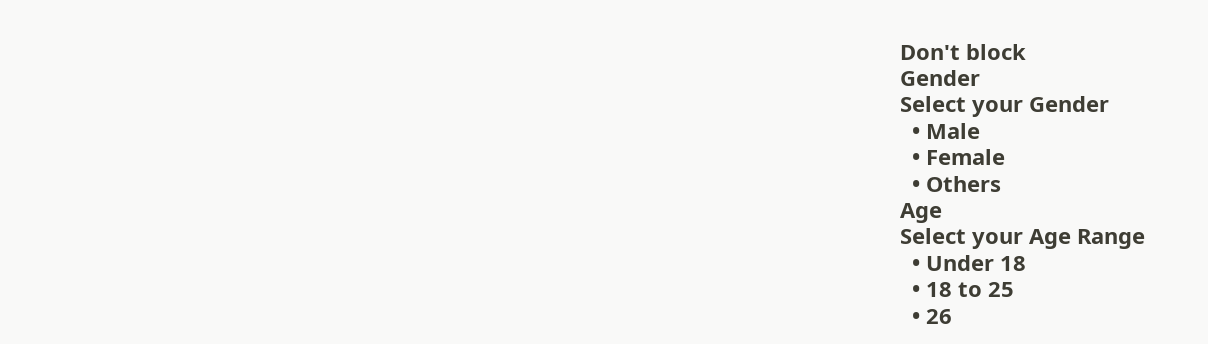Don't block
Gender
Select your Gender
  • Male
  • Female
  • Others
Age
Select your Age Range
  • Under 18
  • 18 to 25
  • 26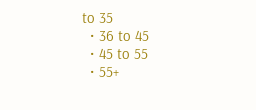to 35
  • 36 to 45
  • 45 to 55
  • 55+